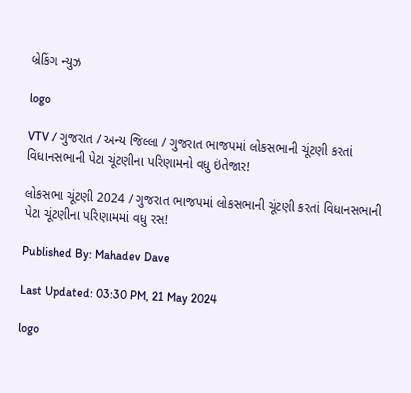બ્રેકિંગ ન્યુઝ

logo

VTV / ગુજરાત / અન્ય જિલ્લા / ગુજરાત ભાજપમાં લોકસભાની ચૂંટણી કરતાં વિધાનસભાની પેટા ચૂંટણીના પરિણામનો વધુ ઇંતેજાર!

લોકસભા ચૂંટણી 2024 / ગુજરાત ભાજપમાં લોકસભાની ચૂંટણી કરતાં વિધાનસભાની પેટા ચૂંટણીના પરિણામમાં વધુ રસ!

Published By: Mahadev Dave

Last Updated: 03:30 PM, 21 May 2024

logo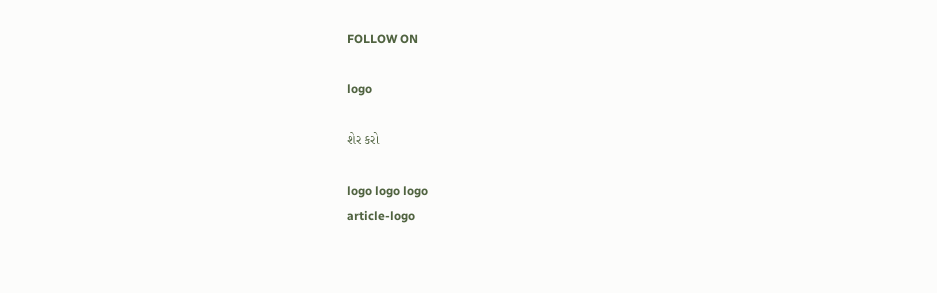FOLLOW ON

logo

શેર કરો

logo logo logo
article-logo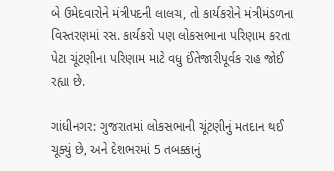બે ઉમેદવારોને મંત્રીપદની લાલચ, તો કાર્યકરોને મંત્રીમંડળના વિસ્તરણમાં રસ. કાર્યકરો પણ લોકસભાના પરિણામ કરતા પેટા ચૂંટણીના પરિણામ માટે વધુ ઈંતેજારીપૂર્વક રાહ જોઈ રહ્યા છે.

ગાંધીનગર: ગુજરાતમાં લોકસભાની ચૂંટણીનું મતદાન થઈ ચૂક્યું છે, અને દેશભરમાં 5 તબક્કાનું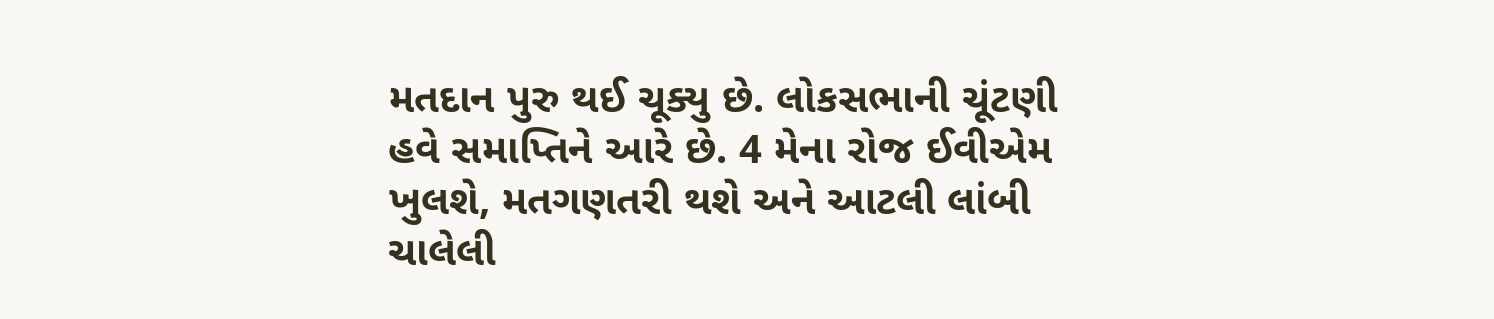મતદાન પુરુ થઈ ચૂક્યુ છે. લોકસભાની ચૂંટણી હવે સમાપ્તિને આરે છે. 4 મેના રોજ ઈવીએમ ખુલશે, મતગણતરી થશે અને આટલી લાંબી ચાલેલી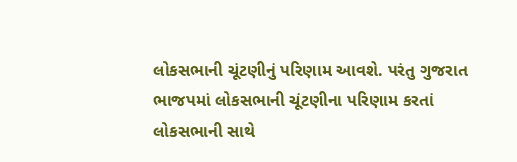લોકસભાની ચૂંટણીનું પરિણામ આવશે. પરંતુ ગુજરાત ભાજપમાં લોકસભાની ચૂંટણીના પરિણામ કરતાં લોકસભાની સાથે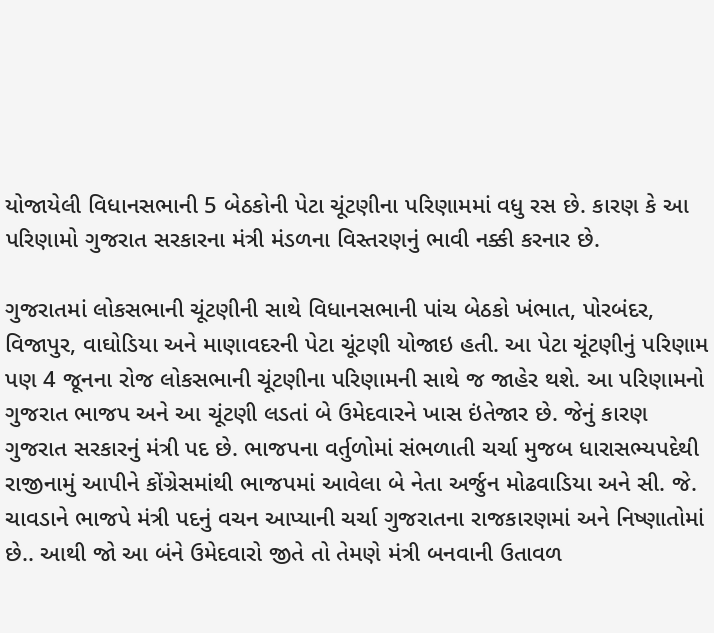યોજાયેલી વિધાનસભાની 5 બેઠકોની પેટા ચૂંટણીના પરિણામમાં વધુ રસ છે. કારણ કે આ પરિણામો ગુજરાત સરકારના મંત્રી મંડળના વિસ્તરણનું ભાવી નક્કી કરનાર છે.

ગુજરાતમાં લોકસભાની ચૂંટણીની સાથે વિધાનસભાની પાંચ બેઠકો ખંભાત, પોરબંદર, વિજાપુર, વાઘોડિયા અને માણાવદરની પેટા ચૂંટણી યોજાઇ હતી. આ પેટા ચૂંટણીનું પરિણામ પણ 4 જૂનના રોજ લોકસભાની ચૂંટણીના પરિણામની સાથે જ જાહેર થશે. આ પરિણામનો ગુજરાત ભાજપ અને આ ચૂંટણી લડતાં બે ઉમેદવારને ખાસ ઇંતેજાર છે. જેનું કારણ ગુજરાત સરકારનું મંત્રી પદ છે. ભાજપના વર્તુળોમાં સંભળાતી ચર્ચા મુજબ ધારાસભ્યપદેથી રાજીનામું આપીને કોંગ્રેસમાંથી ભાજપમાં આવેલા બે નેતા અર્જુન મોઢવાડિયા અને સી. જે. ચાવડાને ભાજપે મંત્રી પદનું વચન આપ્યાની ચર્ચા ગુજરાતના રાજકારણમાં અને નિષ્ણાતોમાં છે.. આથી જો આ બંને ઉમેદવારો જીતે તો તેમણે મંત્રી બનવાની ઉતાવળ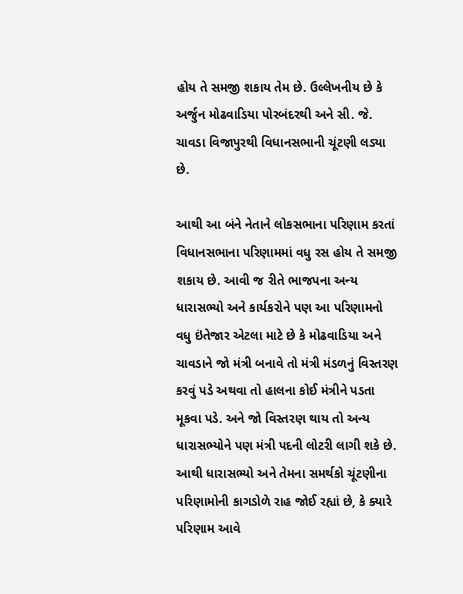હોય તે સમજી શકાય તેમ છે. ઉલ્લેખનીય છે કે અર્જુન મોઢવાડિયા પોરબંદરથી અને સી. જે. ચાવડા વિજાપુરથી વિધાનસભાની ચૂંટણી લડ્યા છે.

આથી આ બંને નેતાને લોકસભાના પરિણામ કરતાં વિધાનસભાના પરિણામમાં વધુ રસ હોય તે સમજી શકાય છે. આવી જ રીતે ભાજપના અન્ય ધારાસભ્યો અને કાર્યકરોને પણ આ પરિણામનો વધુ ઇંતેજાર એટલા માટે છે કે મોઢવાડિયા અને ચાવડાને જો મંત્રી બનાવે તો મંત્રી મંડળનું વિસ્તરણ કરવું પડે અથવા તો હાલના કોઈ મંત્રીને પડતા મૂકવા પડે. અને જો વિસ્તરણ થાય તો અન્ય ધારાસભ્યોને પણ મંત્રી પદની લોટરી લાગી શકે છે. આથી ધારાસભ્યો અને તેમના સમર્થકો ચૂંટણીના પરિણામોની કાગડોળે રાહ જોઈ રહ્યાં છે, કે ક્યારે પરિણામ આવે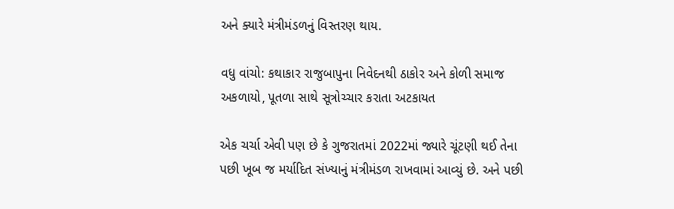અને ક્યારે મંત્રીમંડળનું વિસ્તરણ થાય.

વધુ વાંચો: કથાકાર રાજુબાપુના નિવેદનથી ઠાકોર અને કોળી સમાજ અકળાયો, પૂતળા સાથે સૂત્રોચ્ચાર કરાતા અટકાયત

એક ચર્ચા એવી પણ છે કે ગુજરાતમાં 2022માં જ્યારે ચૂંટણી થઈ તેના પછી ખૂબ જ મર્યાદિત સંખ્યાનું મંત્રીમંડળ રાખવામાં આવ્યું છે. અને પછી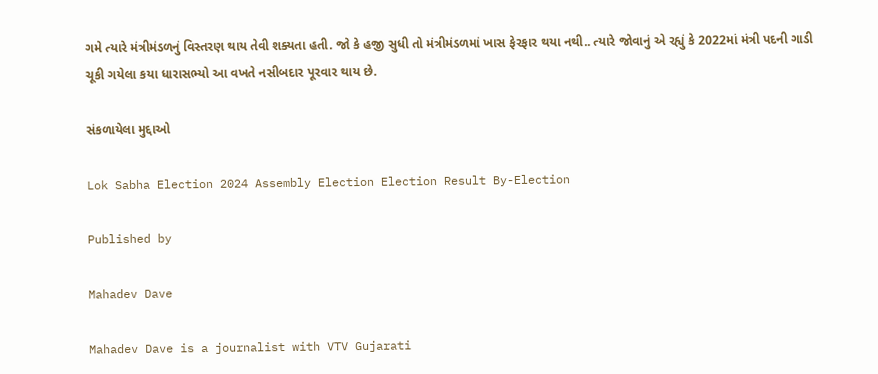ગમે ત્યારે મંત્રીમંડળનું વિસ્તરણ થાય તેવી શક્યતા હતી. જો કે હજી સુધી તો મંત્રીમંડળમાં ખાસ ફેરફાર થયા નથી.. ત્યારે જોવાનું એ રહ્યું કે 2022માં મંત્રી પદની ગાડી ચૂકી ગયેલા કયા ધારાસભ્યો આ વખતે નસીબદાર પૂરવાર થાય છે.

સંકળાયેલા મુદ્દાઓ

Lok Sabha Election 2024 Assembly Election Election Result By-Election

Published by

Mahadev Dave

Mahadev Dave is a journalist with VTV Gujarati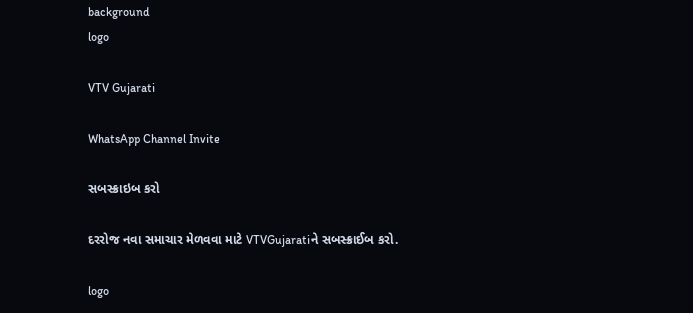background
logo

VTV Gujarati

WhatsApp Channel Invite

સબસ્ક્રાઇબ કરો

દરરોજ નવા સમાચાર મેળવવા માટે VTVGujaratiને સબસ્ક્રાઈબ કરો.

logo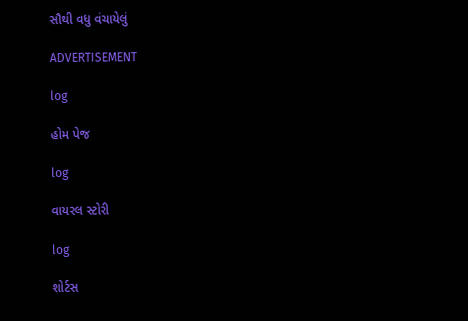સૌથી વધુ વંચાયેલું

ADVERTISEMENT

log

હોમ પેજ

log

વાયરલ સ્ટોરી

log

શોર્ટસ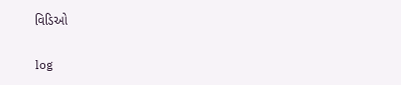વિડિઓ

log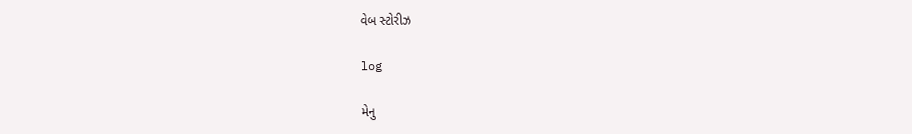વેબ સ્ટોરીઝ

log

મેનુ